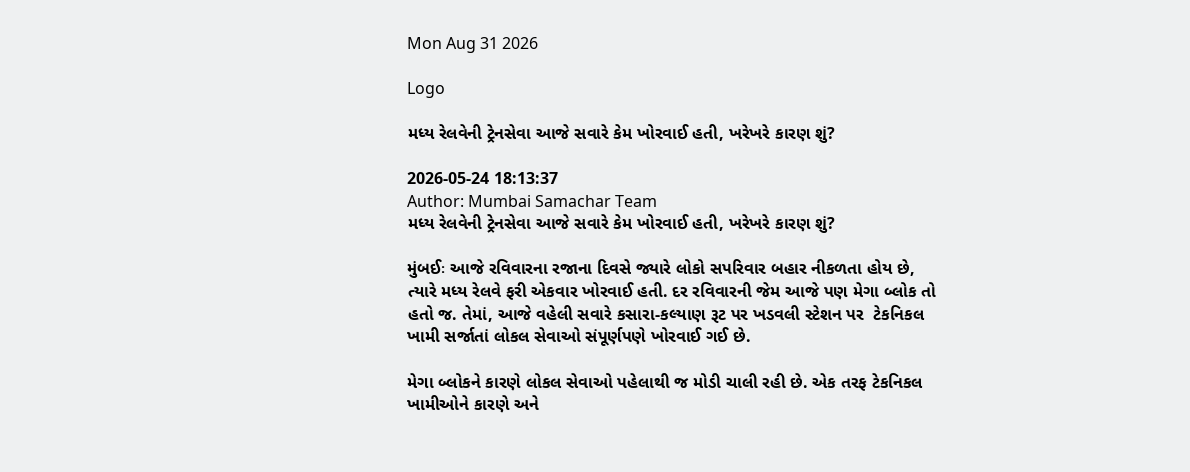Mon Aug 31 2026

Logo

મધ્ય રેલવેની ટ્રેનસેવા આજે સવારે કેમ ખોરવાઈ હતી, ખરેખરે કારણ શું?

2026-05-24 18:13:37
Author: Mumbai Samachar Team
મધ્ય રેલવેની ટ્રેનસેવા આજે સવારે કેમ ખોરવાઈ હતી, ખરેખરે કારણ શું?

મુંબઈઃ આજે રવિવારના રજાના દિવસે જ્યારે લોકો સપરિવાર બહાર નીકળતા હોય છે, ત્યારે મધ્ય રેલવે ફરી એકવાર ખોરવાઈ હતી. દર રવિવારની જેમ આજે પણ મેગા બ્લોક તો હતો જ. તેમાં, આજે વહેલી સવારે કસારા-કલ્યાણ રૂટ પર ખડવલી સ્ટેશન પર  ટેકનિકલ ખામી સર્જાતાં લોકલ સેવાઓ સંપૂર્ણપણે ખોરવાઈ ગઈ છે.

મેગા બ્લોકને કારણે લોકલ સેવાઓ પહેલાથી જ મોડી ચાલી રહી છે. એક તરફ ટેકનિકલ ખામીઓને કારણે અને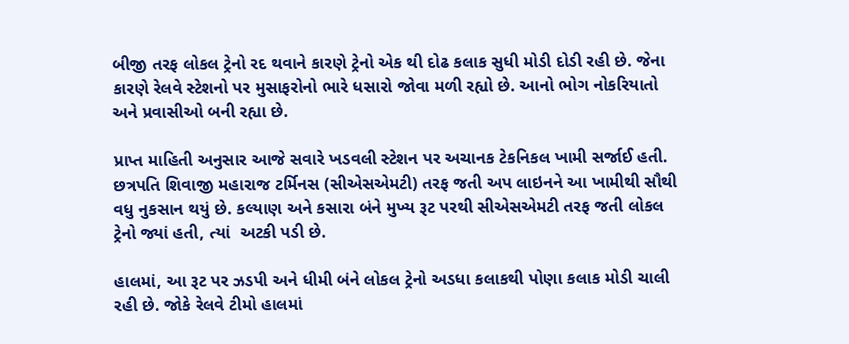બીજી તરફ લોકલ ટ્રેનો રદ થવાને કારણે ટ્રેનો એક થી દોઢ કલાક સુધી મોડી દોડી રહી છે. જેના કારણે રેલવે સ્ટેશનો પર મુસાફરોનો ભારે ધસારો જોવા મળી રહ્યો છે. આનો ભોગ નોકરિયાતો અને પ્રવાસીઓ બની રહ્યા છે.

પ્રાપ્ત માહિતી અનુસાર આજે સવારે ખડવલી સ્ટેશન પર અચાનક ટેકનિકલ ખામી સર્જાઈ હતી. છત્રપતિ શિવાજી મહારાજ ટર્મિનસ (સીએસએમટી) તરફ જતી અપ લાઇનને આ ખામીથી સૌથી વધુ નુકસાન થયું છે. કલ્યાણ અને કસારા બંને મુખ્ય રૂટ પરથી સીએસએમટી તરફ જતી લોકલ ટ્રેનો જ્યાં હતી, ત્યાં  અટકી પડી છે.

હાલમાં, આ રૂટ પર ઝડપી અને ધીમી બંને લોકલ ટ્રેનો અડધા કલાકથી પોણા કલાક મોડી ચાલી રહી છે. જોકે રેલવે ટીમો હાલમાં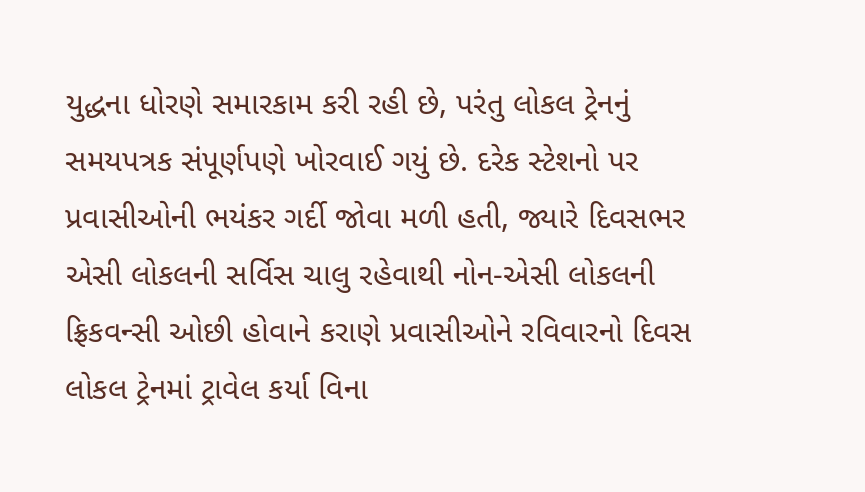યુદ્ધના ધોરણે સમારકામ કરી રહી છે, પરંતુ લોકલ ટ્રેનનું સમયપત્રક સંપૂર્ણપણે ખોરવાઈ ગયું છે. દરેક સ્ટેશનો પર પ્રવાસીઓની ભયંકર ગર્દી જોવા મળી હતી, જ્યારે દિવસભર એસી લોકલની સર્વિસ ચાલુ રહેવાથી નોન-એસી લોકલની ફ્રિકવન્સી ઓછી હોવાને કરાણે પ્રવાસીઓને રવિવારનો દિવસ લોકલ ટ્રેનમાં ટ્રાવેલ કર્યા વિના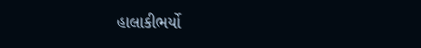હાલાકીભર્યો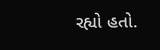રહ્યો હતો.